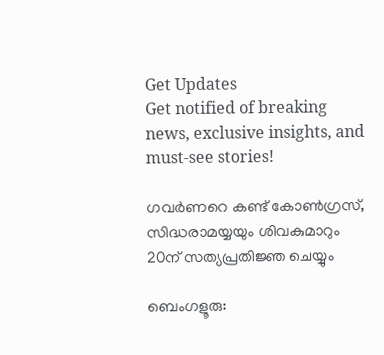Get Updates
Get notified of breaking news, exclusive insights, and must-see stories!

ഗവര്‍ണറെ കണ്ട് കോണ്‍ഗ്രസ്, സിദ്ധരാമയ്യയും ശിവകുമാറും 20ന് സത്യപ്രതിജ്ഞ ചെയ്യും

ബെംഗളൂരു: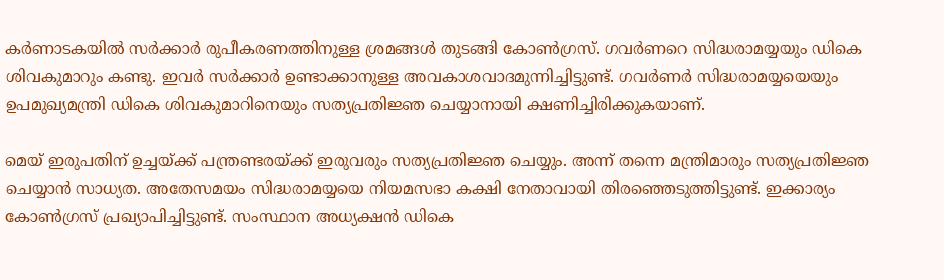കര്‍ണാടകയില്‍ സര്‍ക്കാര്‍ രുപീകരണത്തിനുള്ള ശ്രമങ്ങള്‍ തുടങ്ങി കോണ്‍ഗ്രസ്. ഗവര്‍ണറെ സിദ്ധരാമയ്യയും ഡികെ ശിവകുമാറും കണ്ടു. ഇവര്‍ സര്‍ക്കാര്‍ ഉണ്ടാക്കാനുള്ള അവകാശവാദമുന്നിച്ചിട്ടുണ്ട്. ഗവര്‍ണര്‍ സിദ്ധരാമയ്യയെയും ഉപമുഖ്യമന്ത്രി ഡികെ ശിവകുമാറിനെയും സത്യപ്രതിജ്ഞ ചെയ്യാനായി ക്ഷണിച്ചിരിക്കുകയാണ്.

മെയ് ഇരുപതിന് ഉച്ചയ്ക്ക് പന്ത്രണ്ടരയ്ക്ക് ഇരുവരും സത്യപ്രതിജ്ഞ ചെയ്യും. അന്ന് തന്നെ മന്ത്രിമാരും സത്യപ്രതിജ്ഞ ചെയ്യാന്‍ സാധ്യത. അതേസമയം സിദ്ധരാമയ്യയെ നിയമസഭാ കക്ഷി നേതാവായി തിരഞ്ഞെടുത്തിട്ടുണ്ട്. ഇക്കാര്യം കോണ്‍ഗ്രസ് പ്രഖ്യാപിച്ചിട്ടുണ്ട്. സംസ്ഥാന അധ്യക്ഷന്‍ ഡികെ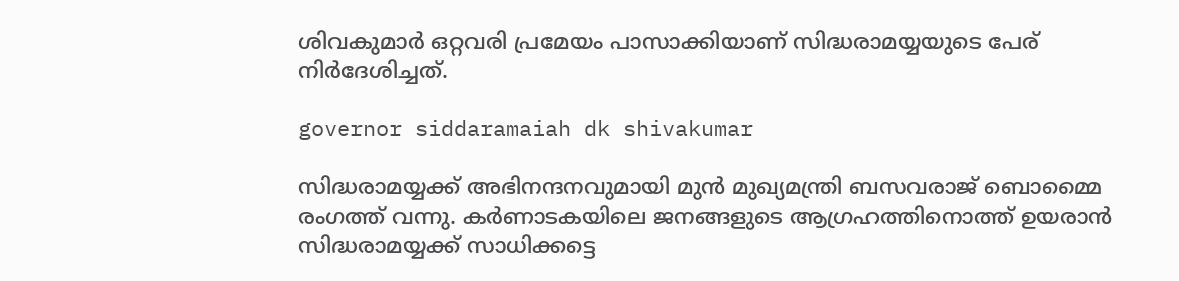ശിവകുമാര്‍ ഒറ്റവരി പ്രമേയം പാസാക്കിയാണ് സിദ്ധരാമയ്യയുടെ പേര് നിര്‍ദേശിച്ചത്.

governor siddaramaiah dk shivakumar

സിദ്ധരാമയ്യക്ക് അഭിനന്ദനവുമായി മുന്‍ മുഖ്യമന്ത്രി ബസവരാജ് ബൊമ്മൈ രംഗത്ത് വന്നു. കര്‍ണാടകയിലെ ജനങ്ങളുടെ ആഗ്രഹത്തിനൊത്ത് ഉയരാന്‍ സിദ്ധരാമയ്യക്ക് സാധിക്കട്ടെ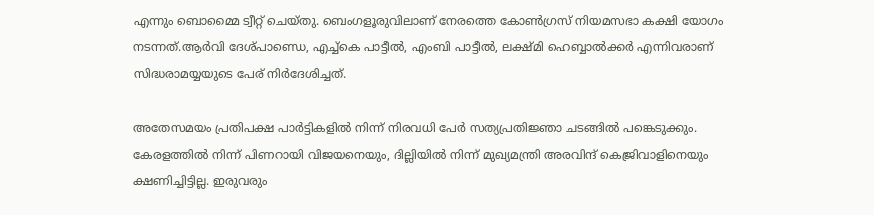എന്നും ബൊമ്മൈ ട്വീറ്റ് ചെയ്തു. ബെംഗളൂരുവിലാണ് നേരത്തെ കോണ്‍ഗ്രസ് നിയമസഭാ കക്ഷി യോഗം നടന്നത്.ആര്‍വി ദേശ്പാണ്ഡെ, എച്ച്‌കെ പാട്ടീല്‍, എംബി പാട്ടീല്‍, ലക്ഷ്മി ഹെബ്ബാല്‍ക്കര്‍ എന്നിവരാണ് സിദ്ധരാമയ്യയുടെ പേര് നിര്‍ദേശിച്ചത്.

അതേസമയം പ്രതിപക്ഷ പാര്‍ട്ടികളില്‍ നിന്ന് നിരവധി പേര്‍ സത്യപ്രതിജ്ഞാ ചടങ്ങില്‍ പങ്കെടുക്കും. കേരളത്തില്‍ നിന്ന് പിണറായി വിജയനെയും, ദില്ലിയില്‍ നിന്ന് മുഖ്യമന്ത്രി അരവിന്ദ് കെജ്രിവാളിനെയും ക്ഷണിച്ചിട്ടില്ല. ഇരുവരും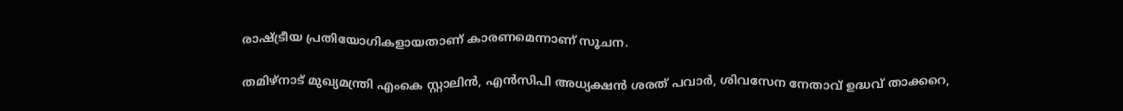രാഷ്ട്രീയ പ്രതിയോഗികളായതാണ് കാരണമെന്നാണ് സൂചന.

തമിഴ്‌നാട് മുഖ്യമന്ത്രി എംകെ സ്റ്റാലിന്‍, എന്‍സിപി അധ്യക്ഷന്‍ ശരത് പവാര്‍, ശിവസേന നേതാവ് ഉദ്ധവ് താക്കറെ,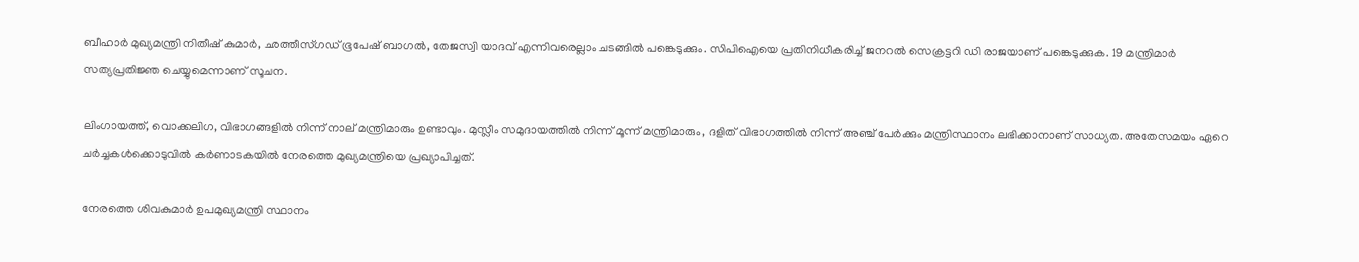ബീഹാര്‍ മുഖ്യമന്ത്രി നിതീഷ് കുമാര്‍, ഛത്തീസ്ഗഡ് ഭൂപേഷ് ബാഗല്‍, തേജസ്വി യാദവ് എന്നിവരെല്ലാം ചടങ്ങില്‍ പങ്കെടുക്കും. സിപിഐയെ പ്രതിനിധീകരിച്ച് ജനറല്‍ സെക്രട്ടറി ഡി രാജയാണ് പങ്കെടുക്കുക. 19 മന്ത്രിമാര്‍ സത്യപ്രതിജ്ഞ ചെയ്യുമെന്നാണ് സൂചന.

ലിംഗായത്ത്, വൊക്കലിഗ, വിഭാഗങ്ങളില്‍ നിന്ന് നാല് മന്ത്രിമാരും ഉണ്ടാവും. മുസ്ലീം സമുദായത്തില്‍ നിന്ന് മൂന്ന് മന്ത്രിമാരും, ദളിത് വിഭാഗത്തില്‍ നിന്ന് അഞ്ച് പേര്‍ക്കും മന്ത്രിസ്ഥാനം ലഭിക്കാനാണ് സാധ്യത. അതേസമയം ഏറെ ചര്‍ച്ചകള്‍ക്കൊടുവില്‍ കര്‍ണാടകയില്‍ നേരത്തെ മുഖ്യമന്ത്രിയെ പ്രഖ്യാപിച്ചത്.

നേരത്തെ ശിവകുമാര്‍ ഉപമുഖ്യമന്ത്രി സ്ഥാനം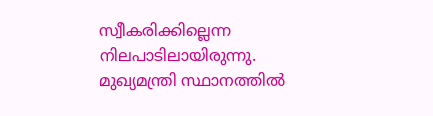സ്വീകരിക്കില്ലെന്ന നിലപാടിലായിരുന്നു. മുഖ്യമന്ത്രി സ്ഥാനത്തില്‍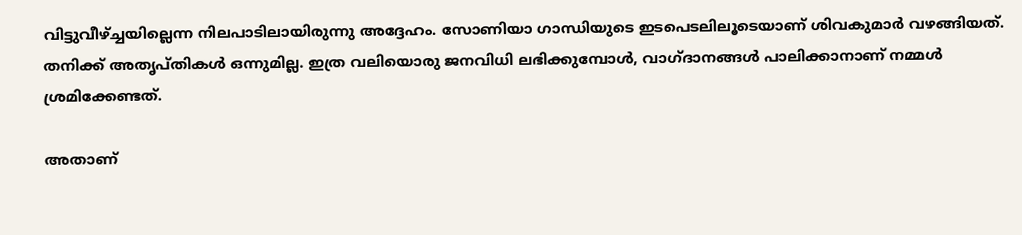വിട്ടുവീഴ്ച്ചയില്ലെന്ന നിലപാടിലായിരുന്നു അദ്ദേഹം. സോണിയാ ഗാന്ധിയുടെ ഇടപെടലിലൂടെയാണ് ശിവകുമാര്‍ വഴങ്ങിയത്. തനിക്ക് അതൃപ്തികള്‍ ഒന്നുമില്ല. ഇത്ര വലിയൊരു ജനവിധി ലഭിക്കുമ്പോള്‍, വാഗ്ദാനങ്ങള്‍ പാലിക്കാനാണ് നമ്മള്‍ ശ്രമിക്കേണ്ടത്.

അതാണ്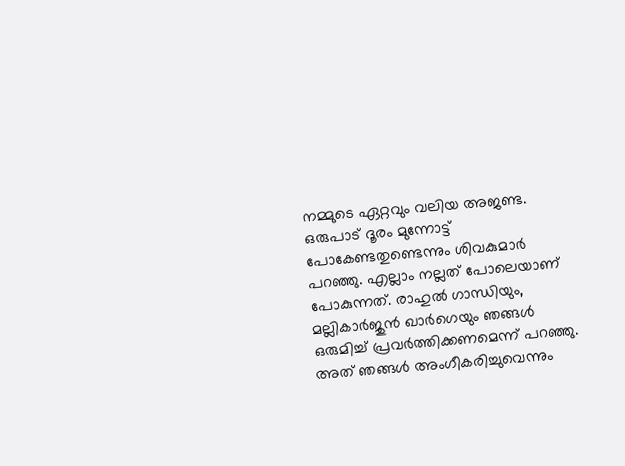നമ്മുടെ ഏറ്റവും വലിയ അജണ്ട. ഒരുപാട് ദൂരം മുന്നോട്ട് പോകേണ്ടതുണ്ടെന്നും ശിവകുമാര്‍ പറഞ്ഞു. എല്ലാം നല്ലത് പോലെയാണ് പോകുന്നത്. രാഹുല്‍ ഗാന്ധിയും, മല്ലികാര്‍ജുന്‍ ഖാര്‍ഗെയും ഞങ്ങള്‍ ഒരുമിച്ച് പ്രവര്‍ത്തിക്കണമെന്ന് പറഞ്ഞു. അത് ഞങ്ങള്‍ അംഗീകരിച്ചുവെന്നും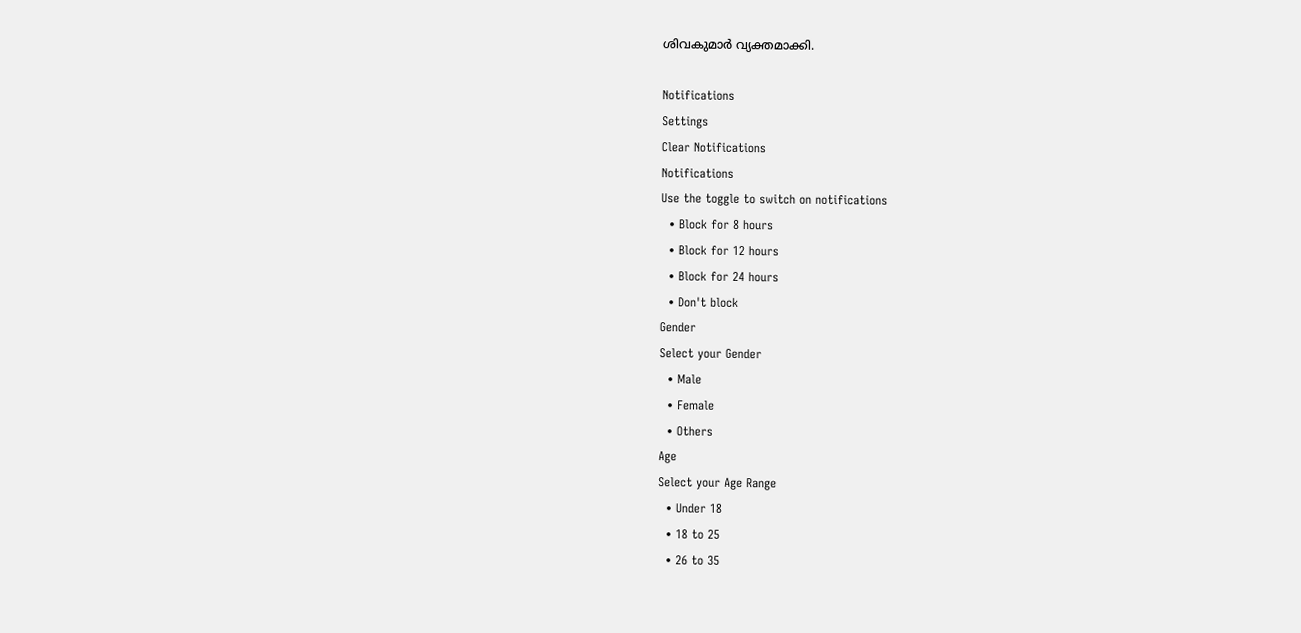ശിവകുമാര്‍ വ്യക്തമാക്കി.

Notifications
Settings
Clear Notifications
Notifications
Use the toggle to switch on notifications
  • Block for 8 hours
  • Block for 12 hours
  • Block for 24 hours
  • Don't block
Gender
Select your Gender
  • Male
  • Female
  • Others
Age
Select your Age Range
  • Under 18
  • 18 to 25
  • 26 to 35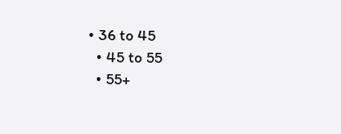• 36 to 45
  • 45 to 55
  • 55+